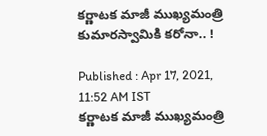కర్ణాటక మాజీ ముఖ్యమంత్రి కుమారస్వామికి కరోనా.. !

Published : Apr 17, 2021, 11:52 AM IST
కర్ణాటక మాజీ ముఖ్యమంత్రి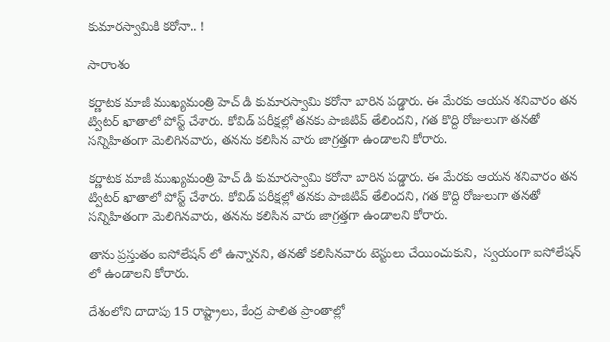కుమారస్వామికి కరోనా.. !

సారాంశం

కర్ణాటక మాజీ ముఖ్యమంత్రి హెచ్ డి కుమారస్వామి కరోనా బారిన పడ్డారు. ఈ మేరకు ఆయన శనివారం తన ట్విటర్ ఖాతాలో పోస్ట్ చేశారు. కోవిడ్ పరీక్షల్లో తనకు పాజిటివ్ తేలిందని, గత కొద్ది రోజులుగా తనతో సన్నిహితంగా మెలిగినవారు, తనను కలిసిన వారు జాగ్రత్తగా ఉండాలని కోరారు.

కర్ణాటక మాజీ ముఖ్యమంత్రి హెచ్ డి కుమారస్వామి కరోనా బారిన పడ్డారు. ఈ మేరకు ఆయన శనివారం తన ట్విటర్ ఖాతాలో పోస్ట్ చేశారు. కోవిడ్ పరీక్షల్లో తనకు పాజిటివ్ తేలిందని, గత కొద్ది రోజులుగా తనతో సన్నిహితంగా మెలిగినవారు, తనను కలిసిన వారు జాగ్రత్తగా ఉండాలని కోరారు.

తాను ప్రస్తుతం ఐసోలేషన్ లో ఉన్నానని, తనతో కలిసినవారు టెస్టులు చేయించుకుని,  స్వయంగా ఐసోలేషన్ లో ఉండాలని కోరారు.

దేశంలోని దాదాపు 15 రాష్ట్రాలు, కేంద్ర పాలిత ప్రాంతాల్లో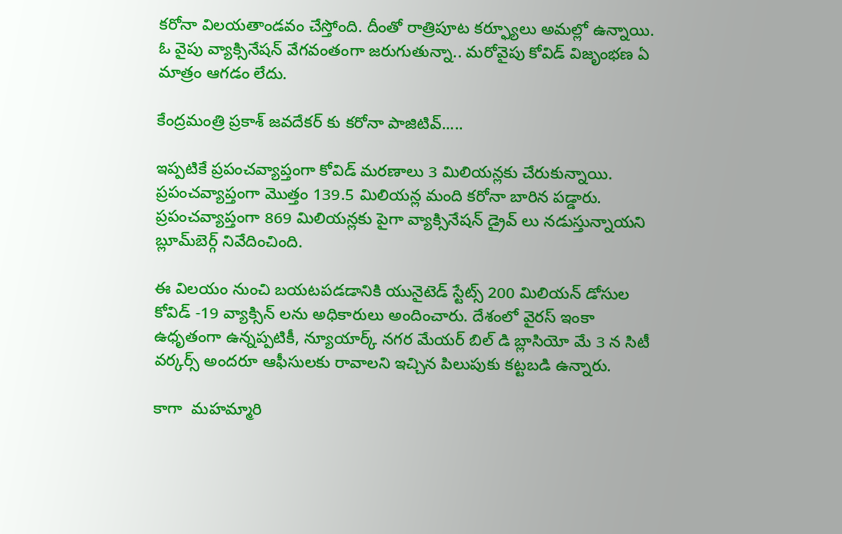కరోనా విలయతాండవం చేస్తోంది. దీంతో రాత్రిపూట కర్ఫ్యూలు అమల్లో ఉన్నాయి. ఓ వైపు వ్యాక్సినేషన్ వేగవంతంగా జరుగుతున్నా.. మరోవైపు కోవిడ్ విజృంభణ ఏ మాత్రం ఆగడం లేదు.

కేంద్రమంత్రి ప్రకాశ్ జవదేకర్ కు కరోనా పాజిటివ్.....

ఇప్పటికే ప్రపంచవ్యాప్తంగా కోవిడ్ మరణాలు 3 మిలియన్లకు చేరుకున్నాయి. ప్రపంచవ్యాప్తంగా మొత్తం 139.5 మిలియన్ల మంది కరోనా బారిన పడ్డారు. ప్రపంచవ్యాప్తంగా 869 మిలియన్లకు పైగా వ్యాక్సినేషన్ డ్రైవ్ లు నడుస్తున్నాయని బ్లూమ్‌బెర్గ్ నివేదించింది.

ఈ విలయం నుంచి బయటపడడానికి యునైటెడ్ స్టేట్స్ 200 మిలియన్ డోసుల కోవిడ్ -19 వ్యాక్సిన్ లను అధికారులు అందించారు. దేశంలో వైరస్ ఇంకా ఉధృతంగా ఉన్నప్పటికీ, న్యూయార్క్ నగర మేయర్ బిల్ డి బ్లాసియో మే 3 న సిటీ వర్కర్స్ అందరూ ఆఫీసులకు రావాలని ఇచ్చిన పిలుపుకు కట్టబడి ఉన్నారు.

కాగా  మహమ్మారి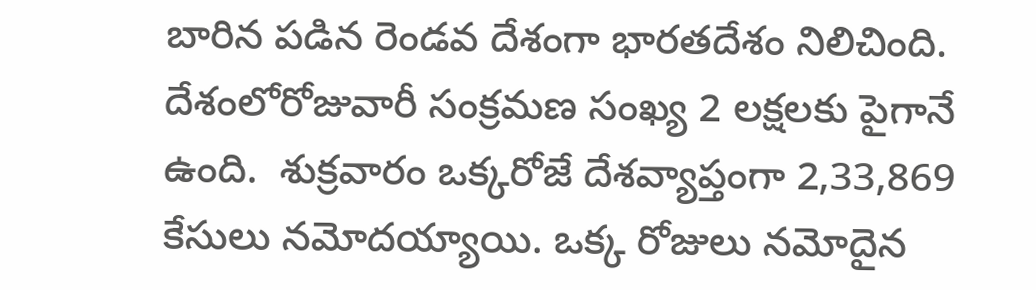బారిన పడిన రెండవ దేశంగా భారతదేశం నిలిచింది. దేశంలోరోజువారీ సంక్రమణ సంఖ్య 2 లక్షలకు పైగానే ఉంది.  శుక్రవారం ఒక్కరోజే దేశవ్యాప్తంగా 2,33,869 కేసులు నమోదయ్యాయి. ఒక్క రోజులు నమోదైన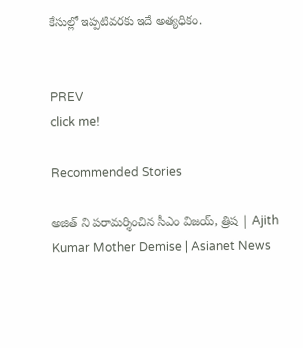కేసుల్లో ఇప్పటివరకు ఇదే అత్యధికం.


PREV
click me!

Recommended Stories

అజిత్ ని పరామర్శించిన సీఎం విజయ్, త్రిష | Ajith Kumar Mother Demise | Asianet News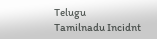Telugu
Tamilnadu Incidnt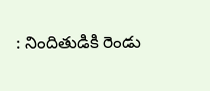: నిందితుడికి రెండు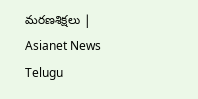మరణశిక్షలు | Asianet News Telugu